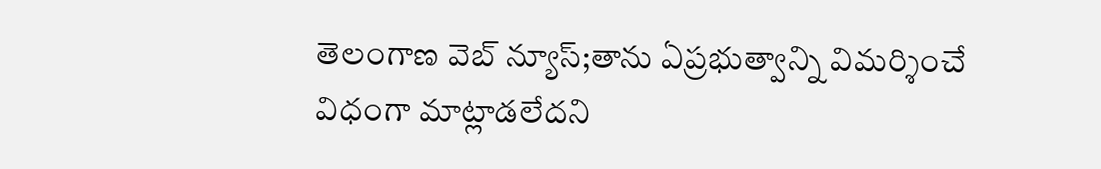తెలంగాణ వెబ్ న్యూస్;తాను ఏప్రభుత్వాన్ని విమర్శించే విధంగా మాట్లాడలేదని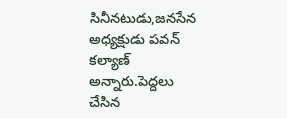సినీనటుడు,జనసేన అధ్యక్షుడు పవన్ కల్యాణ్ అన్నారు.పెద్దలు చేసిన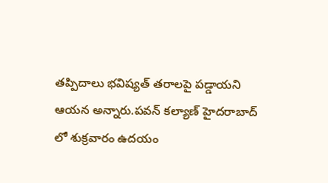తప్పిదాలు భవిష్యత్ తరాలపై పడ్డాయని ఆయన అన్నారు.పవన్ కల్యాణ్ హైదరాబాద్ లో శుక్రవారం ఉదయం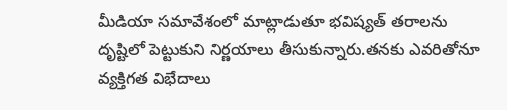మీడియా సమావేశంలో మాట్లాడుతూ భవిష్యత్ తరాలను దృష్టిలో పెట్టుకుని నిర్ణయాలు తీసుకున్నారు.తనకు ఎవరితోనూ వ్యక్తిగత విభేదాలు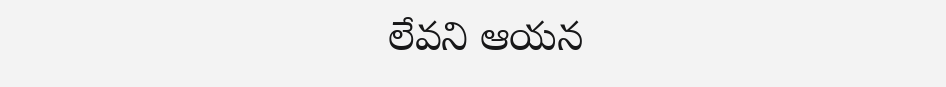లేవని ఆయన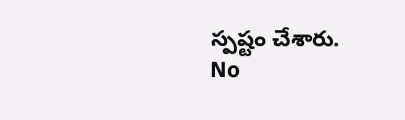స్పష్టం చేశారు.
No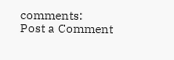comments:
Post a Comment